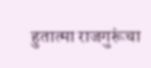हुतात्मा राजगुरूंचा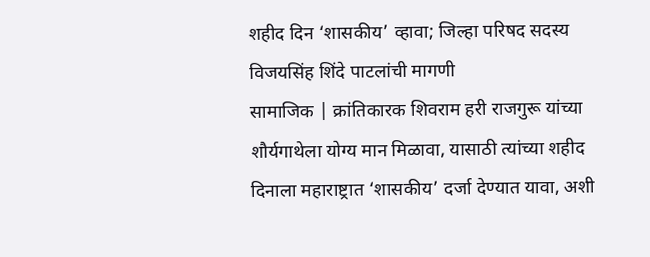शहीद दिन ‘शासकीय’ व्हावा; जिल्हा परिषद सदस्य विजयसिंह शिंदे पाटलांची मागणी
सामाजिक | क्रांतिकारक शिवराम हरी राजगुरू यांच्या शौर्यगाथेला योग्य मान मिळावा, यासाठी त्यांच्या शहीद दिनाला महाराष्ट्रात ‘शासकीय’ दर्जा देण्यात यावा, अशी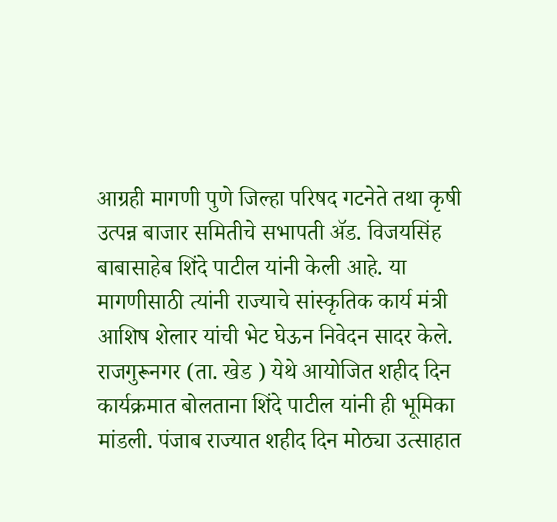आग्रही मागणी पुणे जिल्हा परिषद गटनेते तथा कृषी उत्पन्न बाजार समितीचे सभापती ॲड. विजयसिंह बाबासाहेब शिंदे पाटील यांनी केली आहे. या मागणीसाठी त्यांनी राज्याचे सांस्कृतिक कार्य मंत्री आशिष शेलार यांची भेट घेऊन निवेदन सादर केले.
राजगुरूनगर (ता. खेड ) येथे आयोजित शहीद दिन कार्यक्रमात बोलताना शिंदे पाटील यांनी ही भूमिका मांडली. पंजाब राज्यात शहीद दिन मोठ्या उत्साहात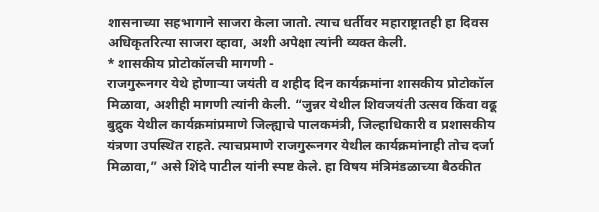शासनाच्या सहभागाने साजरा केला जातो. त्याच धर्तीवर महाराष्ट्रातही हा दिवस अधिकृतरित्या साजरा व्हावा, अशी अपेक्षा त्यांनी व्यक्त केली.
* शासकीय प्रोटोकॉलची मागणी -
राजगुरूनगर येथे होणाऱ्या जयंती व शहीद दिन कार्यक्रमांना शासकीय प्रोटोकॉल मिळावा, अशीही मागणी त्यांनी केली. “जुन्नर येथील शिवजयंती उत्सव किंवा वढू बुद्रुक येथील कार्यक्रमांप्रमाणे जिल्ह्याचे पालकमंत्री, जिल्हाधिकारी व प्रशासकीय यंत्रणा उपस्थित राहते. त्याचप्रमाणे राजगुरूनगर येथील कार्यक्रमांनाही तोच दर्जा मिळावा,” असे शिंदे पाटील यांनी स्पष्ट केले. हा विषय मंत्रिमंडळाच्या बैठकीत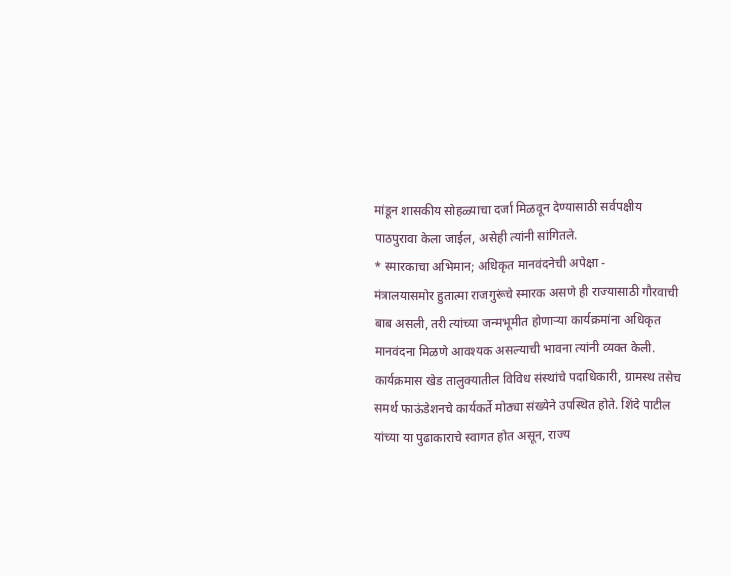मांडून शासकीय सोहळ्याचा दर्जा मिळवून देण्यासाठी सर्वपक्षीय पाठपुरावा केला जाईल, असेही त्यांनी सांगितले.
* स्मारकाचा अभिमान; अधिकृत मानवंदनेची अपेक्षा -
मंत्रालयासमोर हुतात्मा राजगुरूंचे स्मारक असणे ही राज्यासाठी गौरवाची बाब असली, तरी त्यांच्या जन्मभूमीत होणाऱ्या कार्यक्रमांना अधिकृत मानवंदना मिळणे आवश्यक असल्याची भावना त्यांनी व्यक्त केली.
कार्यक्रमास खेड तालुक्यातील विविध संस्थांचे पदाधिकारी, ग्रामस्थ तसेच समर्थ फाऊंडेशनचे कार्यकर्ते मोठ्या संख्येने उपस्थित होते. शिंदे पाटील यांच्या या पुढाकाराचे स्वागत होत असून, राज्य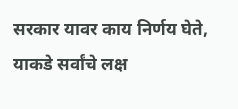सरकार यावर काय निर्णय घेते, याकडे सर्वांचे लक्ष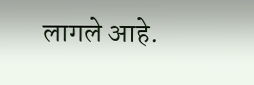लागले आहे.